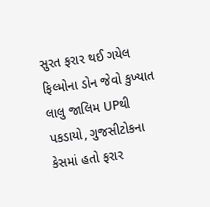સુરત ફરાર થઈ ગયેલ ફિલ્મોના ડોન જેવો કુખ્યાત લાલુ જાલિમ UPથી પકડાયો, ગુજસીટોકના કેસમાં હતો ફરાર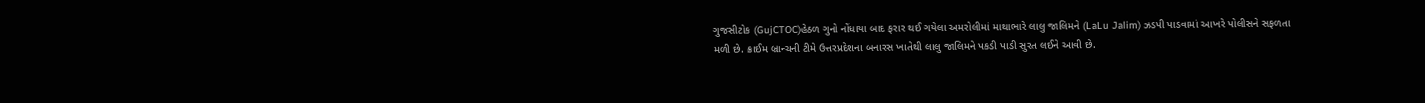ગુજસીટોક (GujCTOC)હેઠળ ગુનો નોંધાયા બાદ ફરાર થઈ ગયેલા અમરોલીમાં માથાભારે લાલુ જાલિમને (LaLu Jalim) ઝડપી પાડવામાં આખરે પોલીસને સફળતા મળી છે. ક્રાઈમ બ્રાન્ચની ટીમે ઉત્તરપ્રદેશના બનારસ ખાતેથી લાલુ જાલિમને પકડી પાડી સુરત લઈને આવી છે.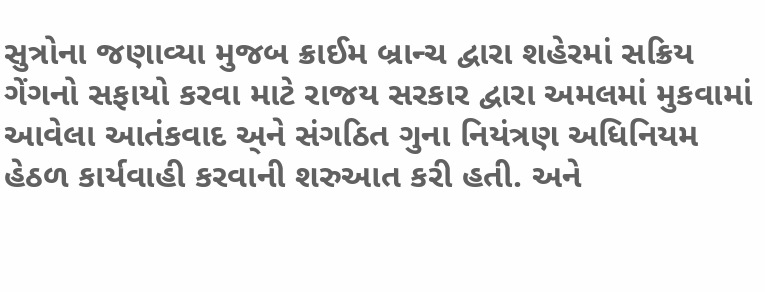સુત્રોના જણાવ્યા મુજબ ક્રાઈમ બ્રાન્ચ દ્વારા શહેરમાં સક્રિય ગેંગનો સફાયો કરવા માટે રાજય સરકાર દ્વારા અમલમાં મુકવામાં આવેલા આતંકવાદ અ્ને સંગઠિત ગુના નિયંત્રણ અધિનિયમ હેઠળ કાર્યવાહી કરવાની શરુઆત કરી હતી. અને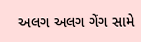અલગ અલગ ગેંગ સામે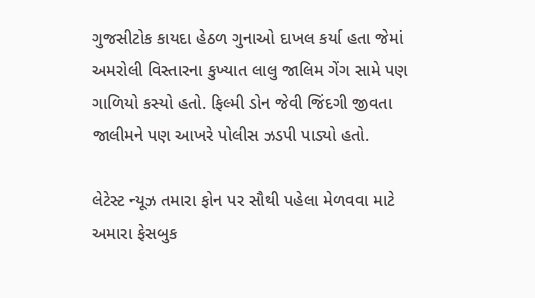ગુજસીટોક કાયદા હેઠળ ગુનાઓ દાખલ કર્યા હતા જેમાં અમરોલી વિસ્તારના કુખ્યાત લાલુ જાલિમ ગેંગ સામે પણ ગાળિયો કસ્યો હતો. ફિલ્મી ડોન જેવી જિંદગી જીવતા જાલીમને પણ આખરે પોલીસ ઝડપી પાડ્યો હતો.

લેટેસ્ટ ન્યૂઝ તમારા ફોન પર સૌથી પહેલા મેળવવા માટે અમારા ફેસબુક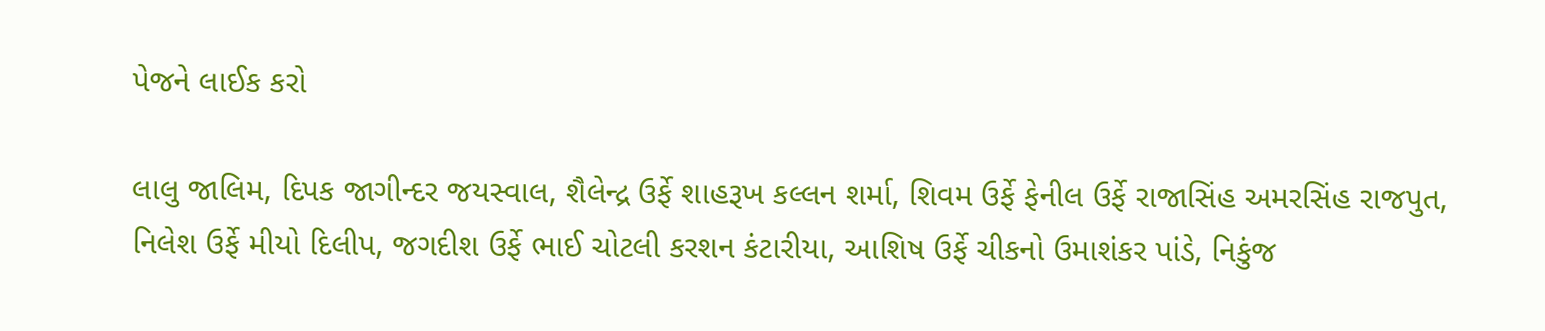પેજને લાઈક કરો

લાલુ જાલિમ, દિપક જાગીન્દર જયસ્વાલ, શૈલેન્દ્ર ઉર્ફે શાહરૂખ કલ્લન શર્મા, શિવમ ઉર્ફે ફેનીલ ઉર્ફે રાજાસિંહ અમરસિંહ રાજપુત, નિલેશ ઉર્ફે મીયો દિલીપ, જગદીશ ઉર્ફે ભાઈ ચોટલી કરશન કંટારીયા, આશિષ ઉર્ફે ચીકનો ઉમાશંકર પાંડે, નિકુંજ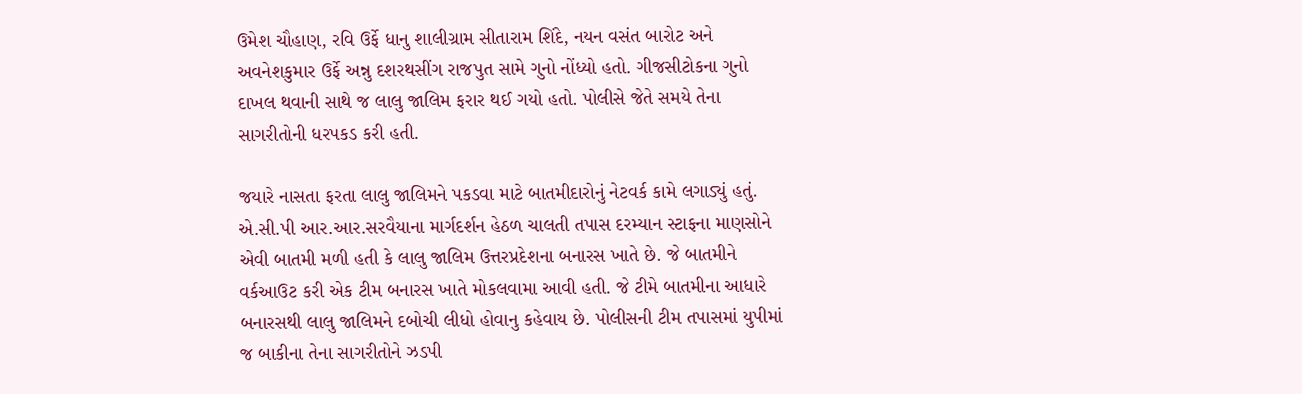ઉમેશ ચૌહાણ, રવિ ઉર્ફે ધાનુ શાલીગ્રામ સીતારામ શિંદે, નયન વસંત બારોટ અને અવનેશકુમાર ઉર્ફે અન્નુ દશરથસીંગ રાજપુત સામે ગુનો નોંધ્યો હતો. ગીજસીટોકના ગુનો દાખલ થવાની સાથે જ લાલુ જાલિમ ફરાર થઈ ગયો હતો. પોલીસે જેતે સમયે તેના સાગરીતોની ધરપકડ કરી હતી.

જયારે નાસતા ફરતા લાલુ જાલિમને પકડવા માટે બાતમીદારોનું નેટવર્ક કામે લગાડ્યું હતું. એ.સી.પી આર.આર.સરવૈયાના માર્ગદર્શન હેઠળ ચાલતી તપાસ દરમ્યાન સ્ટાફના માણસોને એવી બાતમી મળી હતી કે લાલુ જાલિમ ઉત્તરપ્રદેશના બનારસ ખાતે છે. જે બાતમીને વર્કઆઉટ કરી એક ટીમ બનારસ ખાતે મોકલવામા આવી હતી. જે ટીમે બાતમીના આધારે બનારસથી લાલુ જાલિમને દબોચી લીધો હોવાનુ કહેવાય છે. પોલીસની ટીમ તપાસમાં યુપીમાં જ બાકીના તેના સાગરીતોને ઝડપી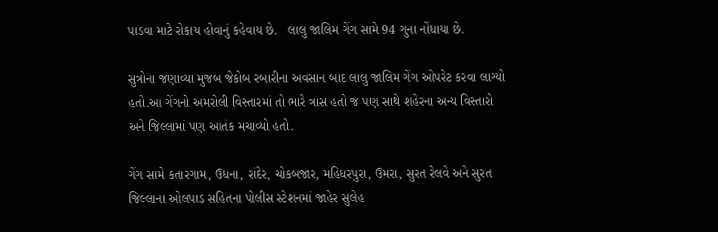પાડવા માટે રોકાય હોવાનું કહેવાય છે.   લાલુ જાલિમ ગેંગ સામે 94 ગુના નોંધાયા છે.

સુત્રોના જણાવ્યા મુજબ જેકોબ રબારીના અવસાન બાદ લાલુ જાલિમ ગેંગ ઓપરેટ કરવા લાગ્યો હતો.આ ગેંગનો અમરોલી વિસ્તારમાં તો ભારે ત્રાસ હતો જ પણ સાથે શહેરના અન્ય વિસ્તારો અને જિલ્લામાં પણ આતંક મચાવ્યો હતો.

ગેંગ સામે કતારગામ, ઉધના, રાંદેર, ચોકબજાર, મહિધરપુરા, ઉમરા, સુરત રેલવે અને સુરત જિલ્લાના ઓલપાડ સહિતના પોલીસ સ્ટેશનમાં જાહેર સુલેહ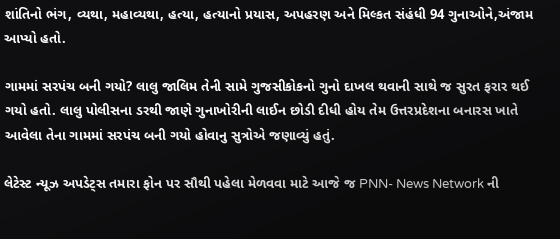શાંતિનો ભંગ, વ્યથા, મહાવ્યથા, હત્યા, હત્યાનો પ્રયાસ, અપહરણ અને મિલ્કત સંહંધી 94 ગુનાઓને,અંજામ આપ્યો હતો.

ગામમાં સરપંચ બની ગયો? લાલુ જાલિમ તેની સામે ગુજસીકોકનો ગુનો દાખલ થવાની સાથે જ સુરત ફરાર થઈ ગયો હતો. લાલુ પોલીસના ડરથી જાણે ગુનાખોરીની લાઈન છોડી દીધી હોય તેમ ઉત્તરપ્રદેશના બનારસ ખાતે આવેલા તેના ગામમાં સરપંચ બની ગયો હોવાનુ સુત્રોએ જણાવ્યું હતું.

લેટેસ્ટ ન્યૂઝ અપડેટ્સ તમારા ફોન પર સૌથી પહેલા મેળવવા માટે આજે જ PNN- News Network ની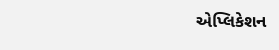એપ્લિકેશન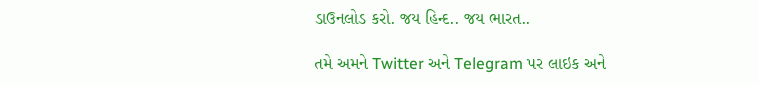ડાઉનલોડ કરો. જય હિન્દ.. જય ભારત..

તમે અમને Twitter અને Telegram પર લાઇક અને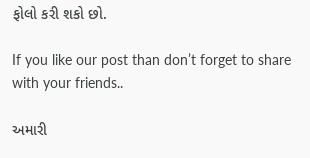ફોલો કરી શકો છો.

If you like our post than don’t forget to share with your friends..

અમારી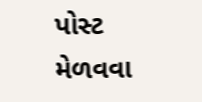પોસ્ટ મેળવવા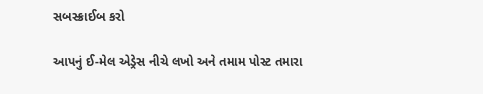સબસ્ક્રાઈબ કરો

આપનું ઈ-મેલ એડ્રેસ નીચે લખો અને તમામ પોસ્ટ તમારા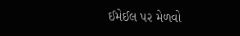ઈમેઈલ પર મેળવો